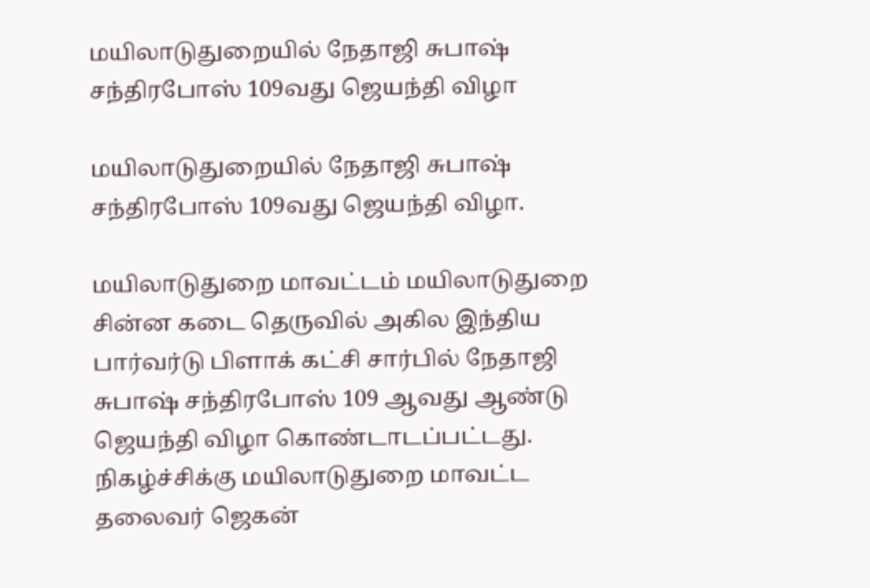மயிலாடுதுறையில் நேதாஜி சுபாஷ் சந்திரபோஸ் 109வது ஜெயந்தி விழா

மயிலாடுதுறையில் நேதாஜி சுபாஷ் சந்திரபோஸ் 109வது ஜெயந்தி விழா.

மயிலாடுதுறை மாவட்டம் மயிலாடுதுறை சின்ன கடை தெருவில் அகில இந்திய பார்வர்டு பிளாக் கட்சி சார்பில் நேதாஜி சுபாஷ் சந்திரபோஸ் 109 ஆவது ஆண்டு ஜெயந்தி விழா கொண்டாடப்பட்டது. நிகழ்ச்சிக்கு மயிலாடுதுறை மாவட்ட தலைவர் ஜெகன்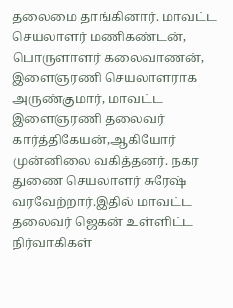தலைமை தாங்கினார். மாவட்ட செயலாளர் மணிகண்டன், பொருளாளர் கலைவாணன், இளைஞரணி செயலாளராக அருண்குமார், மாவட்ட இளைஞரணி தலைவர் கார்த்திகேயன்,ஆகியோர் முன்னிலை வகித்தனர். நகர துணை செயலாளர் சுரேஷ் வரவேற்றார்.இதில் மாவட்ட தலைவர் ஜெகன் உள்ளிட்ட நிர்வாகிகள்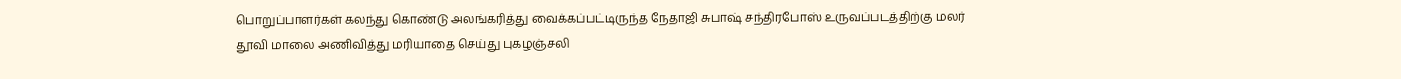பொறுப்பாளர்கள் கலந்து கொண்டு அலங்கரித்து வைக்கப்பட்டிருந்த நேதாஜி சுபாஷ் சந்திரபோஸ் உருவப்படத்திற்கு மலர் தூவி மாலை அணிவித்து மரியாதை செய்து புகழஞ்சலி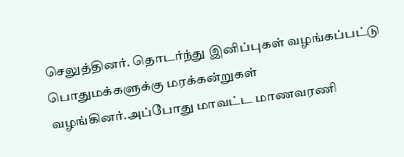செலுத்தினர். தொடர்ந்து இனிப்புகள் வழங்கப்பட்டு பொதுமக்களுக்கு மரக்கன்றுகள் வழங்கினர்.அப்போது மாவட்ட மாணவரணி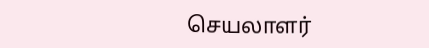செயலாளர்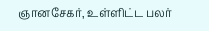ஞானசேகர், உள்ளிட்ட பலர்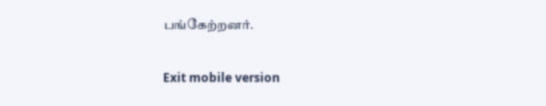பங்கேற்றனர்.

Exit mobile version